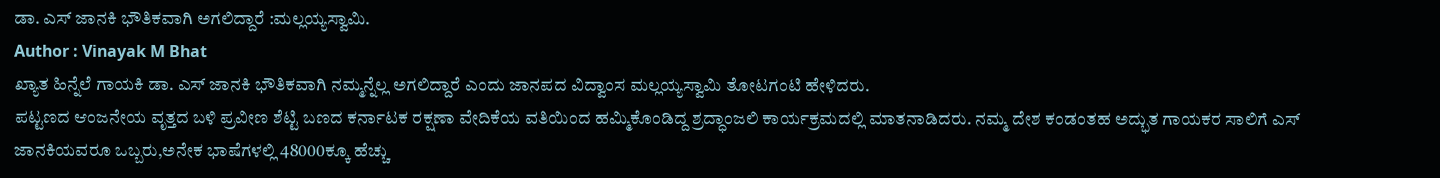ಡಾ. ಎಸ್ ಜಾನಕಿ ಭೌತಿಕವಾಗಿ ಅಗಲಿದ್ದಾರೆ :ಮಲ್ಲಯ್ಯಸ್ವಾಮಿ.
Author : Vinayak M Bhat
ಖ್ಯಾತ ಹಿನ್ನೆಲೆ ಗಾಯಕಿ ಡಾ. ಎಸ್ ಜಾನಕಿ ಭೌತಿಕವಾಗಿ ನಮ್ಮನ್ನೆಲ್ಲ ಅಗಲಿದ್ದಾರೆ ಎಂದು ಜಾನಪದ ವಿದ್ವಾಂಸ ಮಲ್ಲಯ್ಯಸ್ವಾಮಿ ತೋಟಗಂಟಿ ಹೇಳಿದರು.
ಪಟ್ಟಣದ ಆಂಜನೇಯ ವೃತ್ತದ ಬಳಿ ಪ್ರವೀಣ ಶೆಟ್ಟಿ ಬಣದ ಕರ್ನಾಟಕ ರಕ್ಷಣಾ ವೇದಿಕೆಯ ವತಿಯಿಂದ ಹಮ್ಮಿಕೊಂಡಿದ್ದ ಶ್ರದ್ಧಾಂಜಲಿ ಕಾರ್ಯಕ್ರಮದಲ್ಲಿ ಮಾತನಾಡಿದರು. ನಮ್ಮ ದೇಶ ಕಂಡಂತಹ ಅದ್ಭುತ ಗಾಯಕರ ಸಾಲಿಗೆ ಎಸ್ ಜಾನಕಿಯವರೂ ಒಬ್ಬರು,ಅನೇಕ ಭಾಷೆಗಳಲ್ಲಿ 48000ಕ್ಕೂ ಹೆಚ್ಚು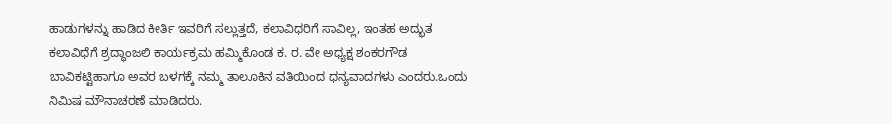ಹಾಡುಗಳನ್ನು ಹಾಡಿದ ಕೀರ್ತಿ ಇವರಿಗೆ ಸಲ್ಲುತ್ತದೆ, ಕಲಾವಿಧರಿಗೆ ಸಾವಿಲ್ಲ, ಇಂತಹ ಅದ್ಭುತ ಕಲಾವಿಧೆಗೆ ಶ್ರದ್ಧಾಂಜಲಿ ಕಾರ್ಯಕ್ರಮ ಹಮ್ಮಿಕೊಂಡ ಕ. ರ. ವೇ ಅಧ್ಯಕ್ಷ ಶಂಕರಗೌಡ ಬಾವಿಕಟ್ಟಿಹಾಗೂ ಅವರ ಬಳಗಕ್ಕೆ ನಮ್ಮ ತಾಲೂಕಿನ ವತಿಯಿಂದ ಧನ್ಯವಾದಗಳು ಎಂದರು.ಒಂದು ನಿಮಿಷ ಮೌನಾಚರಣೆ ಮಾಡಿದರು.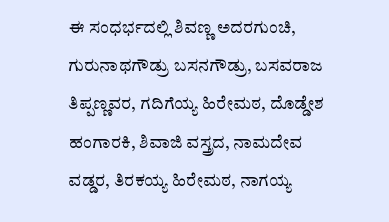ಈ ಸಂಧರ್ಭದಲ್ಲಿ ಶಿವಣ್ಣ ಅದರಗುಂಚಿ, ಗುರುನಾಥಗೌಡ್ರು ಬಸನಗೌಡ್ರು, ಬಸವರಾಜ ತಿಪ್ಪಣ್ಣವರ, ಗದಿಗೆಯ್ಯ ಹಿರೇಮಠ, ದೊಡ್ಡೇಶ ಹಂಗಾರಕಿ, ಶಿವಾಜಿ ವಸ್ತ್ರದ, ನಾಮದೇವ ವಡ್ಡರ, ತಿರಕಯ್ಯ ಹಿರೇಮಠ, ನಾಗಯ್ಯ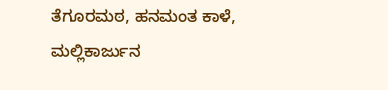ತೆಗೂರಮಠ, ಹನಮಂತ ಕಾಳೆ, ಮಲ್ಲಿಕಾರ್ಜುನ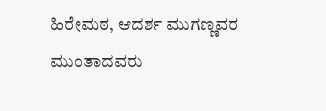ಹಿರೇಮಠ, ಆದರ್ಶ ಮುಗಣ್ಣವರ ಮುಂತಾದವರು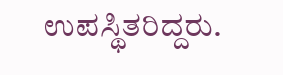ಉಪಸ್ಥಿತರಿದ್ದರು.